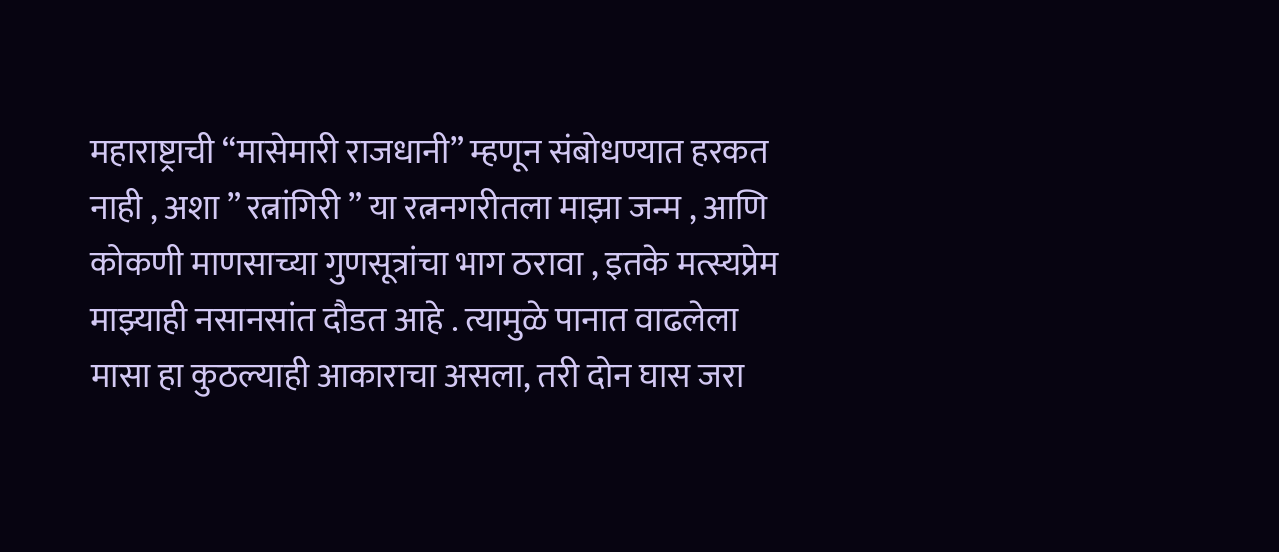महाराष्ट्राची “मासेमारी राजधानी” म्हणून संबोधण्यात हरकत नाही , अशा ” रत्नांगिरी ” या रत्ननगरीतला माझा जन्म , आणि कोकणी माणसाच्या गुणसूत्रांचा भाग ठरावा , इतके मत्स्यप्रेम माझ्याही नसानसांत दौडत आहे . त्यामुळे पानात वाढलेला मासा हा कुठल्याही आकाराचा असला, तरी दोन घास जरा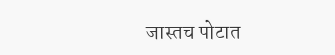जास्तच पोटात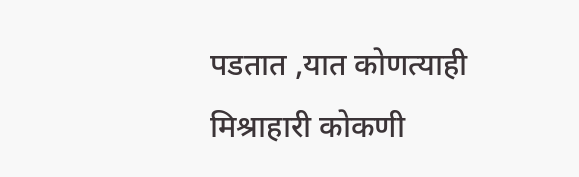पडतात ,यात कोणत्याही मिश्राहारी कोकणी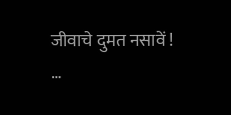जीवाचे दुमत नसावें !
…